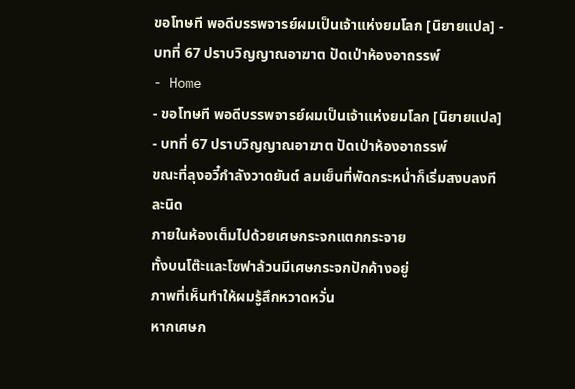ขอโทษที พอดีบรรพจารย์ผมเป็นเจ้าแห่งยมโลก [นิยายแปล] - บทที่ 67 ปราบวิญญาณอาฆาต ปัดเป่าห้องอาถรรพ์
- Home
- ขอโทษที พอดีบรรพจารย์ผมเป็นเจ้าแห่งยมโลก [นิยายแปล]
- บทที่ 67 ปราบวิญญาณอาฆาต ปัดเป่าห้องอาถรรพ์
ขณะที่ลุงอวี๋กำลังวาดยันต์ ลมเย็นที่พัดกระหน่ำก็เริ่มสงบลงทีละนิด
ภายในห้องเต็มไปด้วยเศษกระจกแตกกระจาย
ทั้งบนโต๊ะและโซฟาล้วนมีเศษกระจกปักค้างอยู่
ภาพที่เห็นทำให้ผมรู้สึกหวาดหวั่น
หากเศษก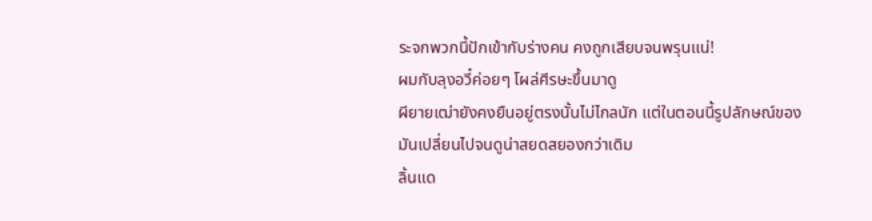ระจกพวกนี้ปักเข้ากับร่างคน คงถูกเสียบจนพรุนแน่!
ผมกับลุงอวี๋ค่อยๆ โผล่ศีรษะขึ้นมาดู
ผียายเฒ่ายังคงยืนอยู่ตรงนั้นไม่ไกลนัก แต่ในตอนนี้รูปลักษณ์ของมันเปลี่ยนไปจนดูน่าสยดสยองกว่าเดิม
ลิ้นแด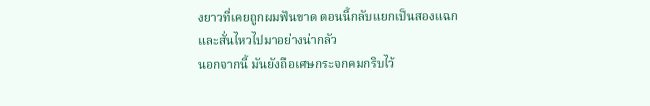งยาวที่เคยถูกผมฟันขาด ตอนนี้กลับแยกเป็นสองแฉกและสั่นไหวไปมาอย่างน่ากลัว
นอกจากนี้ มันยังถือเศษกระจกคมกริบไว้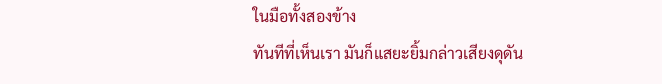ในมือทั้งสองข้าง
ทันทีที่เห็นเรา มันก็แสยะยิ้มกล่าวเสียงดุดัน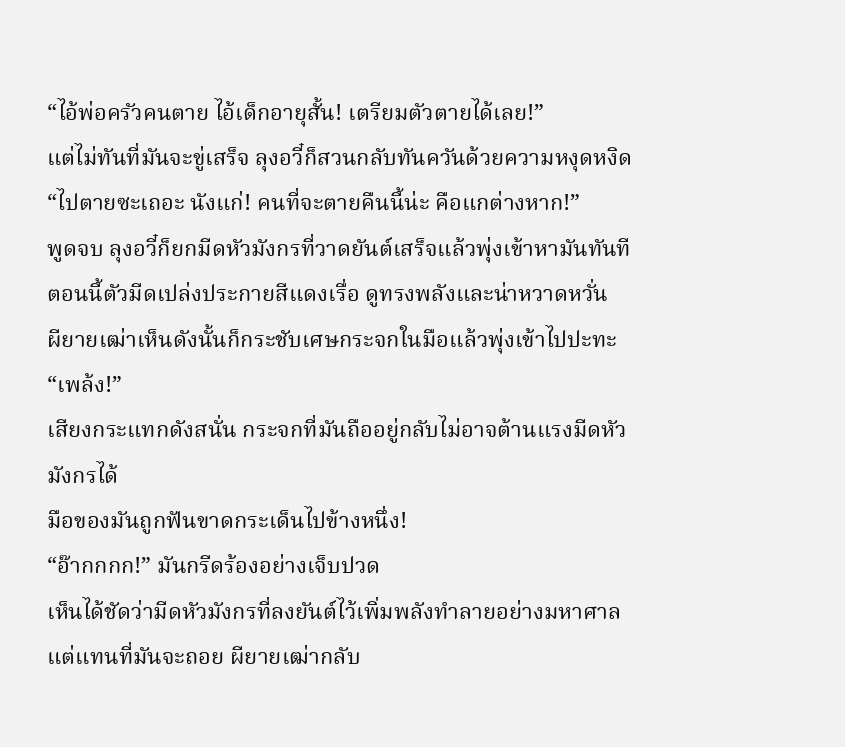“ไอ้พ่อครัวคนตาย ไอ้เด็กอายุสั้น! เตรียมตัวตายได้เลย!”
แต่ไม่ทันที่มันจะขู่เสร็จ ลุงอวี๋ก็สวนกลับทันควันด้วยความหงุดหงิด
“ไปตายซะเถอะ นังแก่! คนที่จะตายคืนนี้น่ะ คือแกต่างหาก!”
พูดจบ ลุงอวี๋ก็ยกมีดหัวมังกรที่วาดยันต์เสร็จแล้วพุ่งเข้าหามันทันที
ตอนนี้ตัวมีดเปล่งประกายสีแดงเรื่อ ดูทรงพลังและน่าหวาดหวั่น
ผียายเฒ่าเห็นดังนั้นก็กระชับเศษกระจกในมือแล้วพุ่งเข้าไปปะทะ
“เพล้ง!”
เสียงกระแทกดังสนั่น กระจกที่มันถืออยู่กลับไม่อาจต้านแรงมีดหัวมังกรได้
มือของมันถูกฟันขาดกระเด็นไปข้างหนึ่ง!
“อ๊ากกกก!” มันกรีดร้องอย่างเจ็บปวด
เห็นได้ชัดว่ามีดหัวมังกรที่ลงยันต์ไว้เพิ่มพลังทำลายอย่างมหาศาล
แต่แทนที่มันจะถอย ผียายเฒ่ากลับ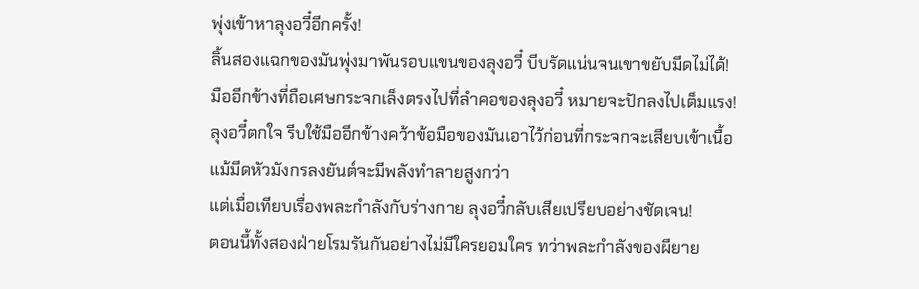พุ่งเข้าหาลุงอวี๋อีกครั้ง!
ลิ้นสองแฉกของมันพุ่งมาพันรอบแขนของลุงอวี๋ บีบรัดแน่นจนเขาขยับมีดไม่ได้!
มืออีกข้างที่ถือเศษกระจกเล็งตรงไปที่ลำคอของลุงอวี๋ หมายจะปักลงไปเต็มแรง!
ลุงอวี๋ตกใจ รีบใช้มืออีกข้างคว้าข้อมือของมันเอาไว้ก่อนที่กระจกจะเสียบเข้าเนื้อ
แม้มีดหัวมังกรลงยันต์จะมีพลังทำลายสูงกว่า
แต่เมื่อเทียบเรื่องพละกำลังกับร่างกาย ลุงอวี๋กลับเสียเปรียบอย่างชัดเจน!
ตอนนี้ทั้งสองฝ่ายโรมรันกันอย่างไม่มีใครยอมใคร ทว่าพละกำลังของผียาย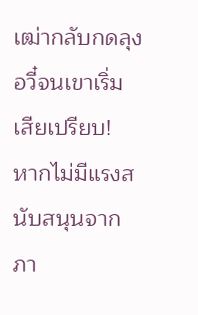เฒ่ากลับกดลุงอวี๋จนเขาเริ่มเสียเปรียบ!
หากไม่มีแรงสนับสนุนจากภา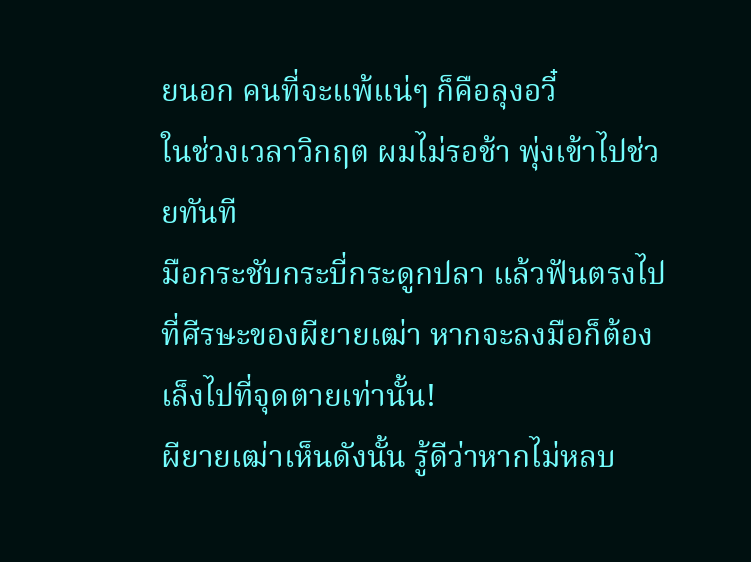ยนอก คนที่จะแพ้แน่ๆ ก็คือลุงอวี๋
ในช่วงเวลาวิกฤต ผมไม่รอช้า พุ่งเข้าไปช่วยทันที
มือกระชับกระบี่กระดูกปลา แล้วฟันตรงไปที่ศีรษะของผียายเฒ่า หากจะลงมือก็ต้องเล็งไปที่จุดตายเท่านั้น!
ผียายเฒ่าเห็นดังนั้น รู้ดีว่าหากไม่หลบ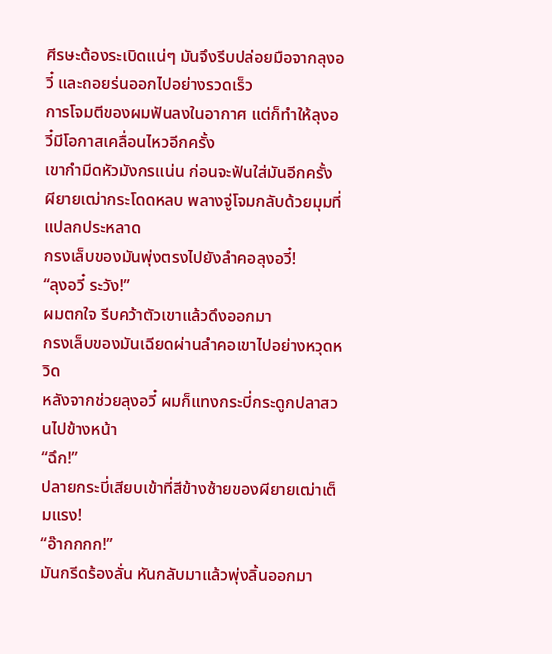ศีรษะต้องระเบิดแน่ๆ มันจึงรีบปล่อยมือจากลุงอวี๋ และถอยร่นออกไปอย่างรวดเร็ว
การโจมตีของผมฟันลงในอากาศ แต่ก็ทำให้ลุงอวี๋มีโอกาสเคลื่อนไหวอีกครั้ง
เขากำมีดหัวมังกรแน่น ก่อนจะฟันใส่มันอีกครั้ง
ผียายเฒ่ากระโดดหลบ พลางจู่โจมกลับด้วยมุมที่แปลกประหลาด
กรงเล็บของมันพุ่งตรงไปยังลำคอลุงอวี๋!
“ลุงอวี๋ ระวัง!”
ผมตกใจ รีบคว้าตัวเขาแล้วดึงออกมา
กรงเล็บของมันเฉียดผ่านลำคอเขาไปอย่างหวุดหวิด
หลังจากช่วยลุงอวี๋ ผมก็แทงกระบี่กระดูกปลาสวนไปข้างหน้า
“ฉึก!”
ปลายกระบี่เสียบเข้าที่สีข้างซ้ายของผียายเฒ่าเต็มแรง!
“อ๊ากกกก!”
มันกรีดร้องลั่น หันกลับมาแล้วพุ่งลิ้นออกมา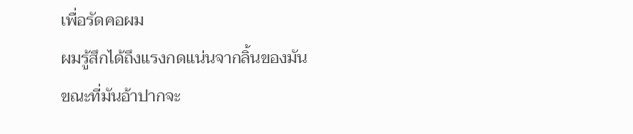เพื่อรัดคอผม
ผมรู้สึกได้ถึงแรงกดแน่นจากลิ้นของมัน
ขณะที่มันอ้าปากจะ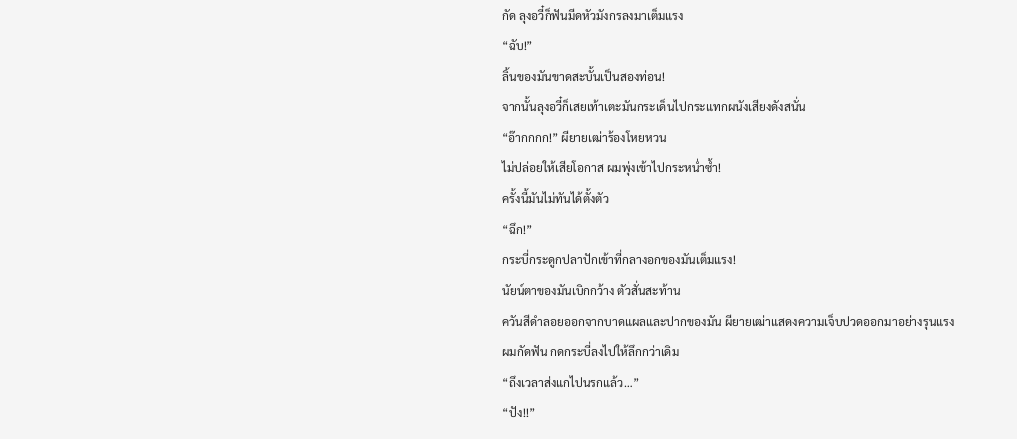กัด ลุงอวี๋ก็ฟันมีดหัวมังกรลงมาเต็มแรง
“ฉับ!”
ลิ้นของมันขาดสะบั้นเป็นสองท่อน!
จากนั้นลุงอวี๋ก็เสยเท้าเตะมันกระเด็นไปกระแทกผนังเสียงดังสนั่น
“อ๊ากกกก!” ผียายเฒ่าร้องโหยหวน
ไม่ปล่อยให้เสียโอกาส ผมพุ่งเข้าไปกระหน่ำซ้ำ!
ครั้งนี้มันไม่ทันได้ตั้งตัว
“ฉึก!”
กระบี่กระดูกปลาปักเข้าที่กลางอกของมันเต็มแรง!
นัยน์ตาของมันเบิกกว้าง ตัวสั่นสะท้าน
ควันสีดำลอยออกจากบาดแผลและปากของมัน ผียายเฒ่าแสดงความเจ็บปวดออกมาอย่างรุนแรง
ผมกัดฟัน กดกระบี่ลงไปให้ลึกกว่าเดิม
“ถึงเวลาส่งแกไปนรกแล้ว…”
“ปัง!!”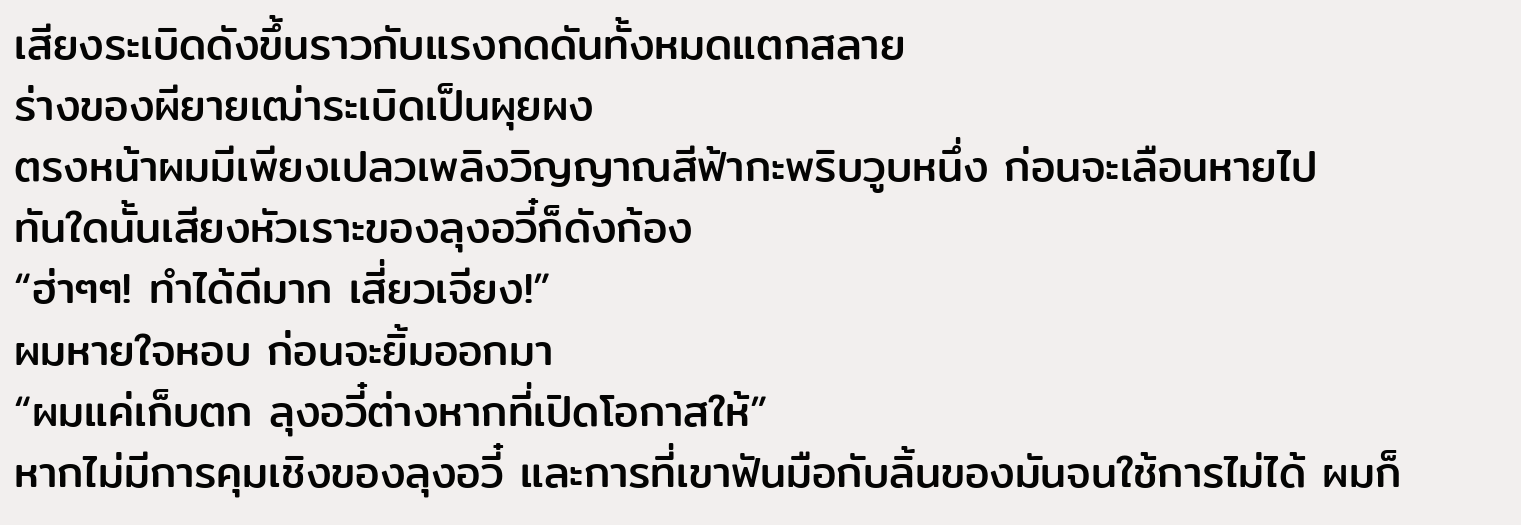เสียงระเบิดดังขึ้นราวกับแรงกดดันทั้งหมดแตกสลาย
ร่างของผียายเฒ่าระเบิดเป็นผุยผง
ตรงหน้าผมมีเพียงเปลวเพลิงวิญญาณสีฟ้ากะพริบวูบหนึ่ง ก่อนจะเลือนหายไป
ทันใดนั้นเสียงหัวเราะของลุงอวี๋ก็ดังก้อง
“ฮ่าๆๆ! ทำได้ดีมาก เสี่ยวเจียง!”
ผมหายใจหอบ ก่อนจะยิ้มออกมา
“ผมแค่เก็บตก ลุงอวี๋ต่างหากที่เปิดโอกาสให้”
หากไม่มีการคุมเชิงของลุงอวี๋ และการที่เขาฟันมือกับลิ้นของมันจนใช้การไม่ได้ ผมก็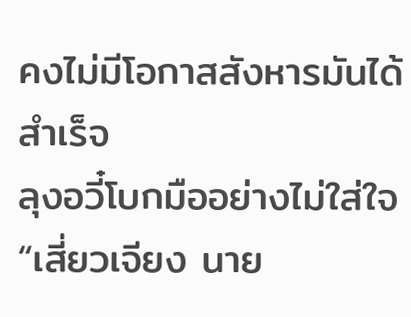คงไม่มีโอกาสสังหารมันได้สำเร็จ
ลุงอวี๋โบกมืออย่างไม่ใส่ใจ “เสี่ยวเจียง นาย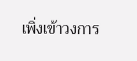เพิ่งเข้าวงการ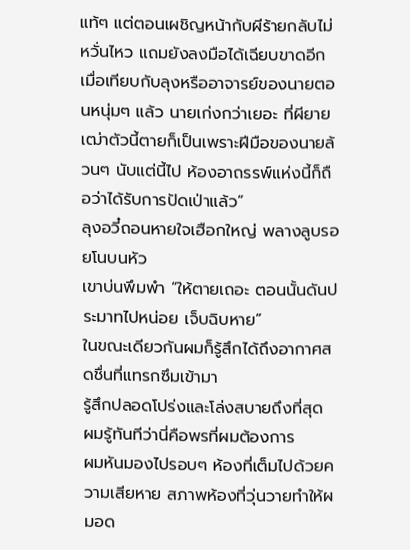แท้ๆ แต่ตอนเผชิญหน้ากับผีร้ายกลับไม่หวั่นไหว แถมยังลงมือได้เฉียบขาดอีก เมื่อเทียบกับลุงหรืออาจารย์ของนายตอนหนุ่มๆ แล้ว นายเก่งกว่าเยอะ ที่ผียายเฒ่าตัวนี้ตายก็เป็นเพราะฝีมือของนายล้วนๆ นับแต่นี้ไป ห้องอาถรรพ์แห่งนี้ก็ถือว่าได้รับการปัดเป่าแล้ว”
ลุงอวี๋ถอนหายใจเฮือกใหญ่ พลางลูบรอยโนบนหัว
เขาบ่นพึมพำ “ให้ตายเถอะ ตอนนั้นดันประมาทไปหน่อย เจ็บฉิบหาย”
ในขณะเดียวกันผมก็รู้สึกได้ถึงอากาศสดชื่นที่แทรกซึมเข้ามา
รู้สึกปลอดโปร่งและโล่งสบายถึงที่สุด
ผมรู้ทันทีว่านี่คือพรที่ผมต้องการ
ผมหันมองไปรอบๆ ห้องที่เต็มไปด้วยความเสียหาย สภาพห้องที่วุ่นวายทำให้ผมอด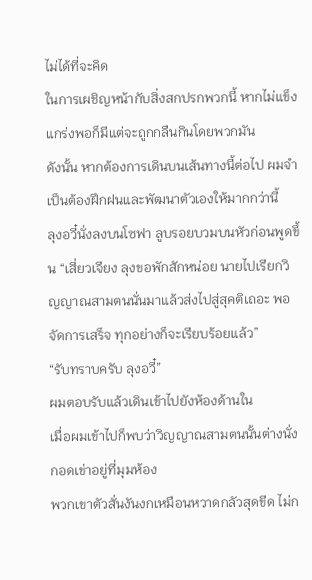ไม่ได้ที่จะคิด
ในการเผชิญหน้ากับสิ่งสกปรกพวกนี้ หากไม่แข็งแกร่งพอก็มีแต่จะถูกกลืนกินโดยพวกมัน
ดังนั้น หากต้องการเดินบนเส้นทางนี้ต่อไป ผมจำเป็นต้องฝึกฝนและพัฒนาตัวเองให้มากกว่านี้
ลุงอวี๋นั่งลงบนโซฟา ลูบรอยบวมบนหัวก่อนพูดขึ้น “เสี่ยวเจียง ลุงขอพักสักหน่อย นายไปเรียกวิญญาณสามตนนั่นมาแล้วส่งไปสู่สุคติเถอะ พอจัดการเสร็จ ทุกอย่างก็จะเรียบร้อยแล้ว”
“รับทราบครับ ลุงอวี๋”
ผมตอบรับแล้วเดินเข้าไปยังห้องด้านใน
เมื่อผมเข้าไปก็พบว่าวิญญาณสามตนนั้นต่างนั่งกอดเข่าอยู่ที่มุมห้อง
พวกเขาตัวสั่นงันงกเหมือนหวาดกลัวสุดขีด ไม่ก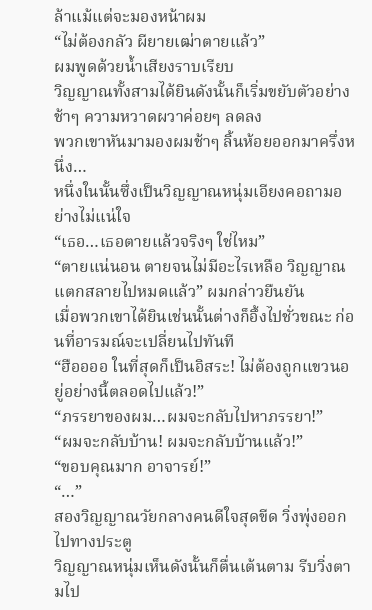ล้าแม้แต่จะมองหน้าผม
“ไม่ต้องกลัว ผียายเฒ่าตายแล้ว”
ผมพูดด้วยน้ำเสียงราบเรียบ
วิญญาณทั้งสามได้ยินดังนั้นก็เริ่มขยับตัวอย่างช้าๆ ความหวาดผวาค่อยๆ ลดลง
พวกเขาหันมามองผมช้าๆ ลิ้นห้อยออกมาครึ่งหนึ่ง…
หนึ่งในนั้นซึ่งเป็นวิญญาณหนุ่มเอียงคอถามอย่างไม่แน่ใจ
“เธอ…เธอตายแล้วจริงๆ ใช่ไหม”
“ตายแน่นอน ตายจนไม่มีอะไรเหลือ วิญญาณแตกสลายไปหมดแล้ว” ผมกล่าวยืนยัน
เมื่อพวกเขาได้ยินเช่นนั้นต่างก็อึ้งไปชั่วขณะ ก่อนที่อารมณ์จะเปลี่ยนไปทันที
“ฮืออออ ในที่สุดก็เป็นอิสระ! ไม่ต้องถูกแขวนอยู่อย่างนี้ตลอดไปแล้ว!”
“ภรรยาของผม…ผมจะกลับไปหาภรรยา!”
“ผมจะกลับบ้าน! ผมจะกลับบ้านแล้ว!”
“ขอบคุณมาก อาจารย์!”
“…”
สองวิญญาณวัยกลางคนดีใจสุดขีด วิ่งพุ่งออกไปทางประตู
วิญญาณหนุ่มเห็นดังนั้นก็ตื่นเต้นตาม รีบวิ่งตามไป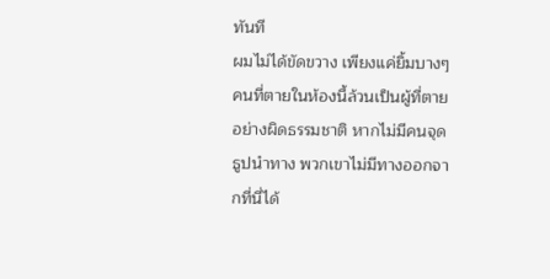ทันที
ผมไม่ได้ขัดขวาง เพียงแค่ยิ้มบางๆ
คนที่ตายในห้องนี้ล้วนเป็นผู้ที่ตายอย่างผิดธรรมชาติ หากไม่มีคนจุดธูปนำทาง พวกเขาไม่มีทางออกจากที่นี่ได้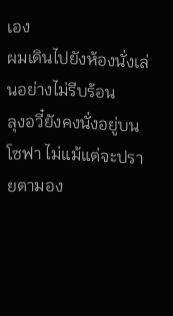เอง
ผมเดินไปยังห้องนั่งเล่นอย่างไม่รีบร้อน
ลุงอวี๋ยังคงนั่งอยู่บนโซฟา ไม่แม้แต่จะปรายตามอง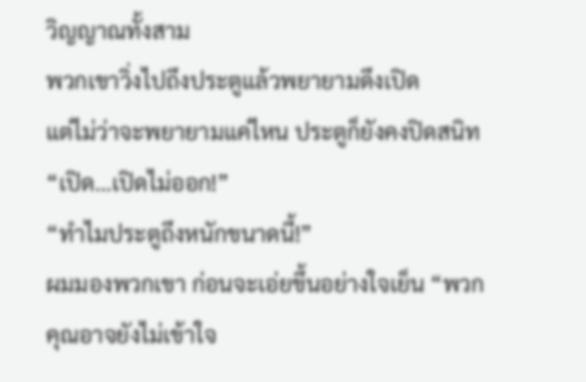วิญญาณทั้งสาม
พวกเขาวิ่งไปถึงประตูแล้วพยายามดึงเปิด
แต่ไม่ว่าจะพยายามแค่ไหน ประตูก็ยังคงปิดสนิท
“เปิด…เปิดไม่ออก!”
“ทำไมประตูถึงหนักขนาดนี้!”
ผมมองพวกเขา ก่อนจะเอ่ยขึ้นอย่างใจเย็น “พวกคุณอาจยังไม่เข้าใจ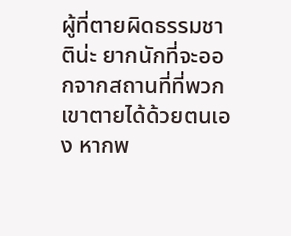ผู้ที่ตายผิดธรรมชาติน่ะ ยากนักที่จะออกจากสถานที่ที่พวกเขาตายได้ด้วยตนเอง หากพ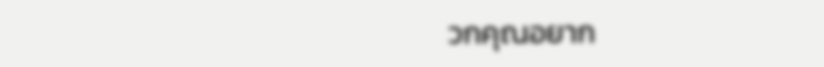วกคุณอยาก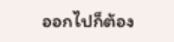ออกไปก็ต้อง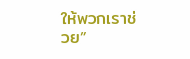ให้พวกเราช่วย”